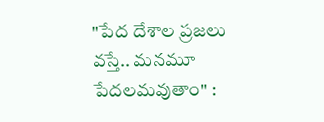"పేద దేశాల ప్రజలు వస్తే.. మనమూ పేదలమవుతాం" :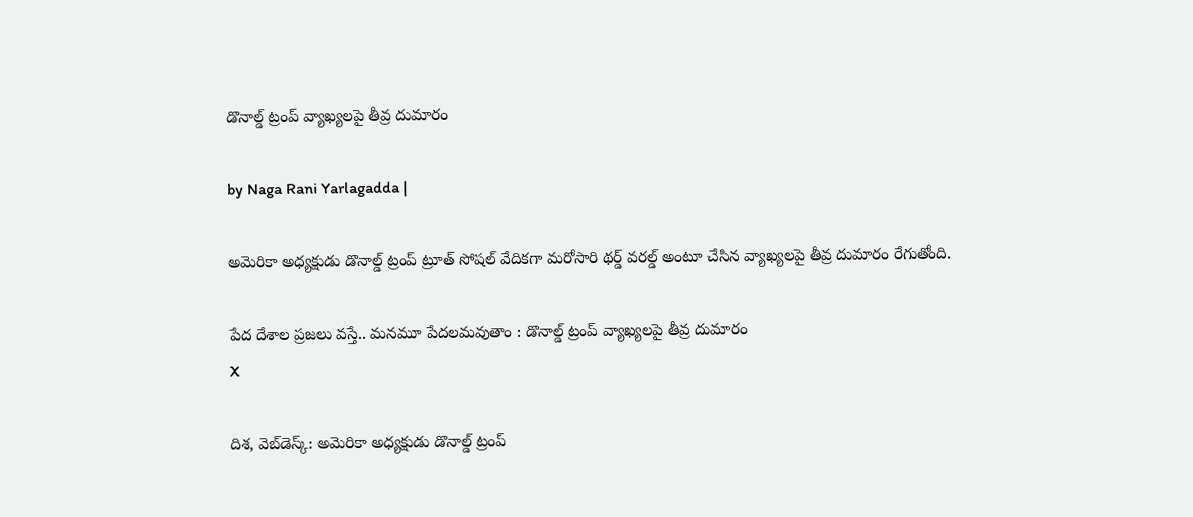డొనాల్డ్ ట్రంప్ వ్యాఖ్యలపై తీవ్ర దుమారం

by Naga Rani Yarlagadda |

అమెరికా అధ్యక్షుడు డొనాల్డ్ ట్రంప్ ట్రూత్ సోషల్ వేదికగా మరోసారి థర్డ్ వరల్డ్ అంటూ చేసిన వ్యాఖ్యలపై తీవ్ర దుమారం రేగుతోంది.

పేద దేశాల ప్రజలు వస్తే.. మనమూ పేదలమవుతాం : డొనాల్డ్ ట్రంప్ వ్యాఖ్యలపై తీవ్ర దుమారం
X

దిశ, వెబ్‌డెస్క్: అమెరికా అధ్యక్షుడు డొనాల్డ్ ట్రంప్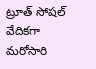ట్రూత్ సోషల్ వేదికగా మరోసారి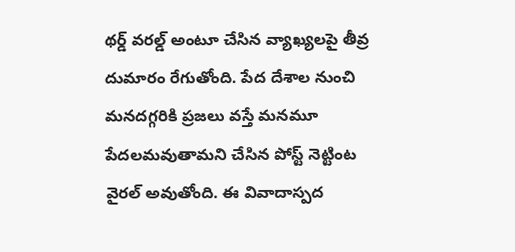థర్డ్ వరల్డ్ అంటూ చేసిన వ్యాఖ్యలపై తీవ్ర దుమారం రేగుతోంది. పేద దేశాల నుంచి మనదగ్గరికి ప్రజలు వస్తే మనమూ పేదలమవుతామని చేసిన పోస్ట్ నెట్టింట వైరల్ అవుతోంది. ఈ వివాదాస్పద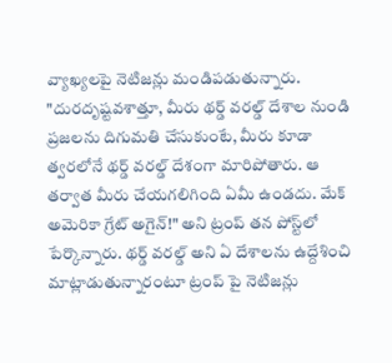వ్యాఖ్యలపై నెటిజన్లు మండిపడుతున్నారు. "దురదృష్టవశాత్తూ, మీరు థర్డ్ వరల్డ్ దేశాల నుండి ప్రజలను దిగుమతి చేసుకుంటే, మీరు కూడా త్వరలోనే థర్డ్ వరల్డ్ దేశంగా మారిపోతారు. ఆ తర్వాత మీరు చేయగలిగింది ఏమీ ఉండదు. మేక్ అమెరికా గ్రేట్ అగైన్!" అని ట్రంప్ తన పోస్ట్‌లో పేర్కొన్నారు. థర్డ్ వరల్డ్ అని ఏ దేశాలను ఉద్దేశించి మాట్లాడుతున్నారంటూ ట్రంప్ పై నెటిజన్లు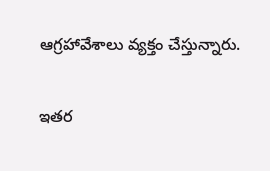ఆగ్రహావేశాలు వ్యక్తం చేస్తున్నారు.

ఇతర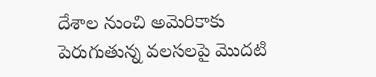దేశాల నుంచి అమెరికాకు పెరుగుతున్న వలసలపై మొదటి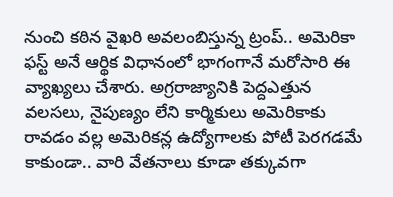నుంచి కఠిన వైఖరి అవలంబిస్తున్న ట్రంప్.. అమెరికా ఫస్ట్ అనే ఆర్థిక విధానంలో భాగంగానే మరోసారి ఈ వ్యాఖ్యలు చేశారు. అగ్రరాజ్యానికి పెద్దఎత్తున వలసలు, నైపుణ్యం లేని కార్మికులు అమెరికాకు రావడం వల్ల అమెరికన్ల ఉద్యోగాలకు పోటీ పెరగడమే కాకుండా.. వారి వేతనాలు కూడా తక్కువగా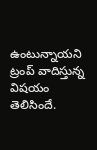ఉంటున్నాయని ట్రంప్ వాదిస్తున్న విషయం తెలిసిందే.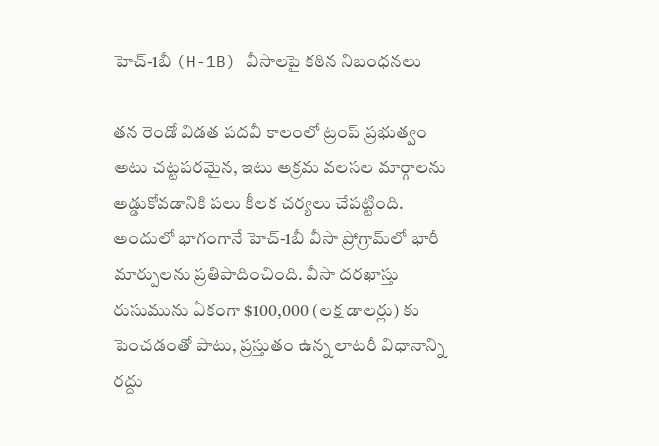హెచ్-1బీ (H-1B) వీసాలపై కఠిన నిబంధనలు

తన రెండో విడత పదవీ కాలంలో ట్రంప్ ప్రభుత్వం అటు చట్టపరమైన, ఇటు అక్రమ వలసల మార్గాలను అడ్డుకోవడానికి పలు కీలక చర్యలు చేపట్టింది. అందులో భాగంగానే హెచ్-1బీ వీసా ప్రోగ్రామ్‌లో భారీ మార్పులను ప్రతిపాదించింది. వీసా దరఖాస్తు రుసుమును ఏకంగా $100,000 (లక్ష డాలర్లు) కు పెంచడంతో పాటు, ప్రస్తుతం ఉన్న లాటరీ విధానాన్ని రద్దు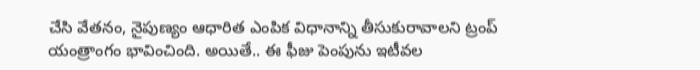చేసి వేతనం, నైపుణ్యం ఆధారిత ఎంపిక విధానాన్ని తీసుకురావాలని ట్రంప్ యంత్రాంగం భావించింది. అయితే.. ఈ ఫీజు పెంపును ఇటీవల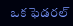ఒక ఫెడరల్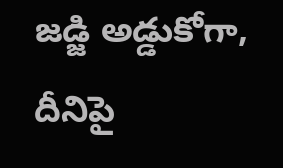జడ్జి అడ్డుకోగా, దీనిపై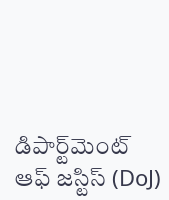డిపార్ట్‌మెంట్ ఆఫ్ జస్టిస్ (DoJ)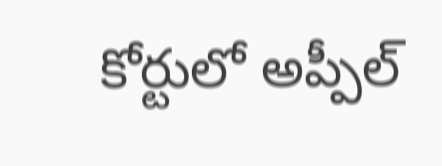కోర్టులో అప్పీల్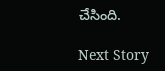చేసింది.

Next Story